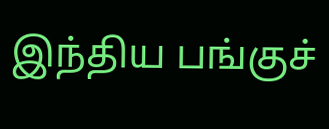இந்திய பங்குச்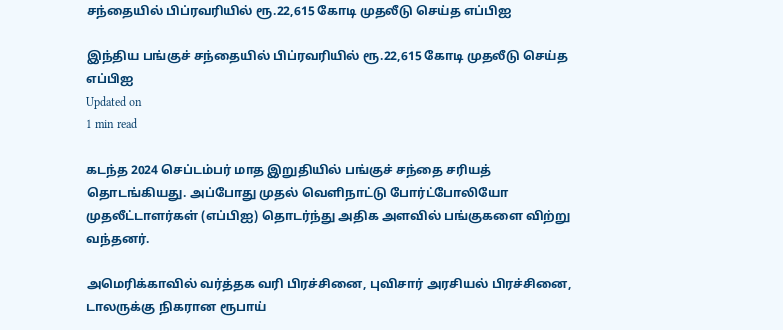சந்தையில் பிப்ரவரியில் ரூ.22,615 கோடி முதலீடு செய்த எப்பிஐ

இந்திய பங்குச் சந்தையில் பிப்ரவரியில் ரூ.22,615 கோடி முதலீடு செய்த எப்பிஐ
Updated on
1 min read

கடந்த 2024 செப்டம்பர் மாத இறுதியில் பங்குச் சந்தை சரியத் தொடங்கியது. அப்போது முதல் வெளிநாட்டு போர்ட்போலியோ முதலீட்டாளர்கள் (எப்பிஐ) தொடர்ந்து அதிக அளவில் பங்குகளை விற்று வந்தனர்.

அமெரிக்காவில் வர்த்தக வரி பிரச்சினை, புவிசார் அரசியல் பிரச்சினை, டாலருக்கு நிகரான ரூபாய்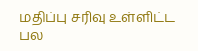மதிப்பு சரிவு உள்ளிட்ட பல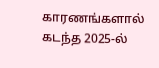காரணங்களால் கடந்த 2025-ல்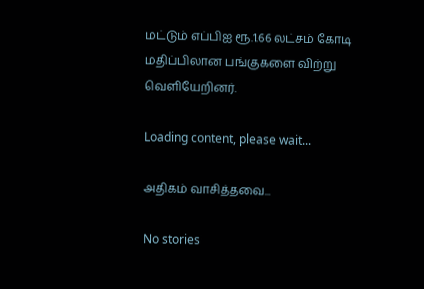மட்டும் எப்பிஐ ரூ.1.66 லட்சம் கோடி மதிப்பிலான பங்குகளை விற்று வெளியேறினர்.

Loading content, please wait...

அதிகம் வாசித்தவை...

No stories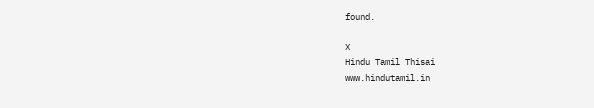found.

X
Hindu Tamil Thisai
www.hindutamil.in